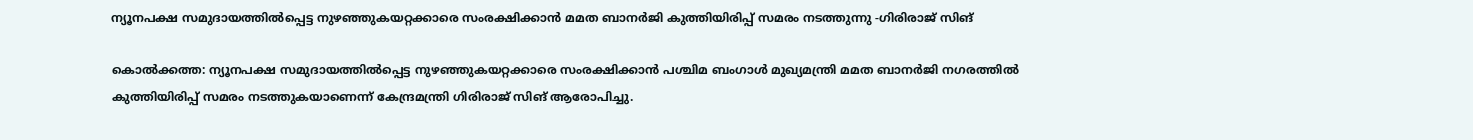ന്യൂനപക്ഷ സമുദായത്തിൽപ്പെട്ട നുഴഞ്ഞുകയറ്റക്കാരെ സംരക്ഷിക്കാൻ മമത ബാനർജി കുത്തിയിരിപ്പ് സമരം നടത്തുന്നു -ഗിരിരാജ് സിങ്

കൊൽക്കത്ത: ന്യൂനപക്ഷ സമുദായത്തിൽപ്പെട്ട നുഴഞ്ഞുകയറ്റക്കാരെ സംരക്ഷിക്കാൻ പശ്ചിമ ബംഗാൾ മുഖ്യമന്ത്രി മമത ബാനർജി നഗരത്തിൽ കുത്തിയിരിപ്പ് സമരം നടത്തുകയാണെന്ന് കേന്ദ്രമന്ത്രി ഗിരിരാജ് സിങ് ആരോപിച്ചു.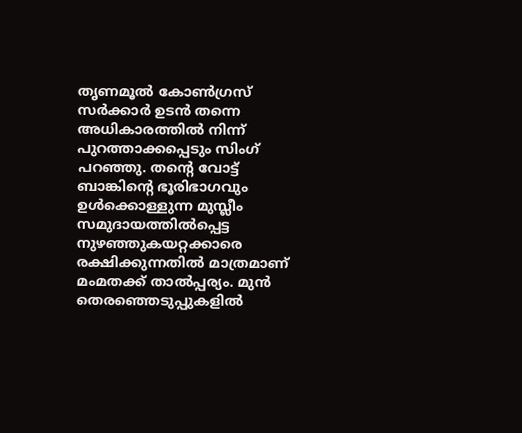തൃണമൂൽ കോൺഗ്രസ് സർക്കാർ ഉടൻ തന്നെ അധികാരത്തിൽ നിന്ന് പുറത്താക്കപ്പെടും സിംഗ് പറഞ്ഞു. തന്റെ വോട്ട് ബാങ്കിന്റെ ഭൂരിഭാഗവും ഉൾക്കൊള്ളുന്ന മുസ്ലീം സമുദായത്തിൽപ്പെട്ട നുഴഞ്ഞുകയറ്റക്കാരെ രക്ഷിക്കുന്നതിൽ മാത്രമാണ് മംമതക്ക് താൽപ്പര്യം. മുൻ തെരഞ്ഞെടുപ്പുകളിൽ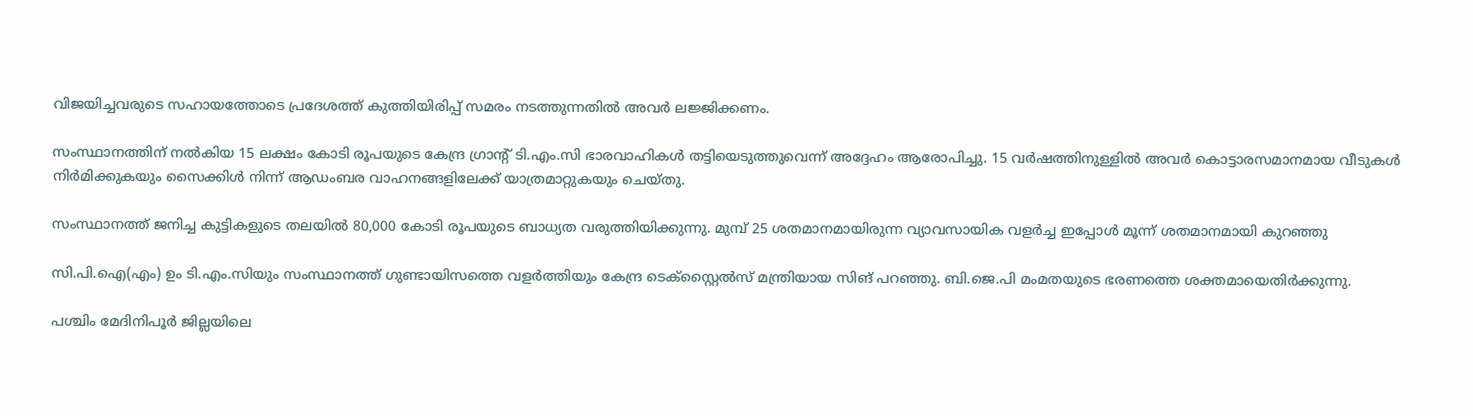വിജയിച്ചവരുടെ സഹായത്തോടെ പ്രദേശത്ത് കുത്തിയിരിപ്പ് സമരം നടത്തുന്നതിൽ അവർ ലജ്ജിക്കണം.

സംസ്ഥാനത്തിന് നൽകിയ 15 ലക്ഷം കോടി രൂപയുടെ കേന്ദ്ര ഗ്രാന്റ് ടി.എം.സി ഭാരവാഹികൾ തട്ടിയെടുത്തുവെന്ന് അദ്ദേഹം ആരോപിച്ചു. 15 വർഷത്തിനുള്ളിൽ അവർ കൊട്ടാരസമാനമായ വീടുകൾ നിർമിക്കുകയും സൈക്കിൾ നിന്ന് ആഡംബര വാഹനങ്ങളിലേക്ക് യാത്രമാറ്റുകയും ചെയ്തു.

സംസ്ഥാനത്ത് ജനിച്ച കുട്ടികളുടെ തലയിൽ 80,000 കോടി രൂപയുടെ ബാധ്യത വരുത്തിയിക്കുന്നു. മുമ്പ് 25 ശതമാനമായിരുന്ന വ്യാവസായിക വളർച്ച ഇപ്പോൾ മൂന്ന് ശതമാനമായി കുറഞ്ഞു

സി.പി.ഐ(എം) ഉം ടി.എം.സിയും സംസ്ഥാനത്ത് ഗുണ്ടായിസത്തെ വളർത്തിയും കേന്ദ്ര ടെക്സ്റ്റൈൽസ് മന്ത്രിയായ സിങ് പറഞ്ഞു. ബി.ജെ.പി മംമതയുടെ ഭരണത്തെ ശക്തമായെതിർക്കുന്നു.

പശ്ചിം മേദിനിപൂർ ജില്ലയിലെ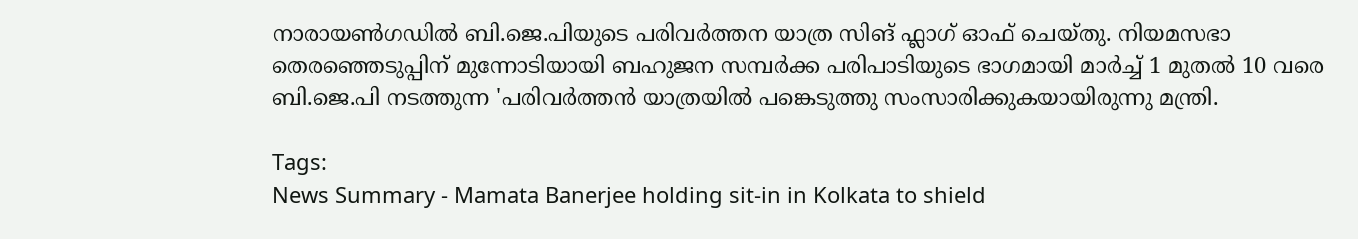നാരായൺഗഡിൽ ബി.ജെ.പിയുടെ പരിവർത്തന യാത്ര സിങ് ഫ്ലാഗ് ഓഫ് ചെയ്തു. നിയമസഭാ തെരഞ്ഞെടുപ്പിന് മുന്നോടിയായി ബഹുജന സമ്പർക്ക പരിപാടിയുടെ ഭാഗമായി മാർച്ച് 1 മുതൽ 10 വരെ ബി.ജെ.പി നടത്തുന്ന 'പരിവർത്തൻ യാത്രയിൽ പങ്കെടുത്തു സംസാരിക്കുകയായിരുന്നു മന്ത്രി.

Tags:
News Summary - Mamata Banerjee holding sit-in in Kolkata to shield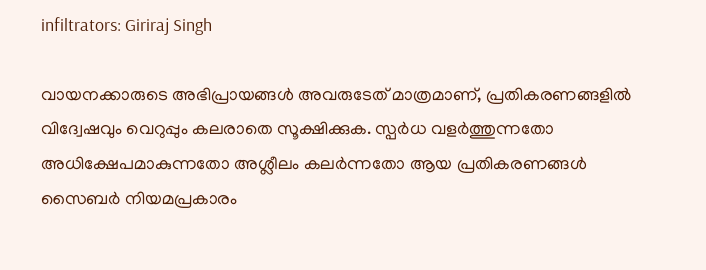infiltrators: Giriraj Singh

വായനക്കാരുടെ അഭിപ്രായങ്ങള്‍ അവരുടേത് മാത്രമാണ്, പ്രതികരണങ്ങളിൽ വിദ്വേഷവും വെറുപ്പും കലരാതെ സൂക്ഷിക്കുക. സ്പർധ വളർത്തുന്നതോ അധിക്ഷേപമാകുന്നതോ അശ്ലീലം കലർന്നതോ ആയ പ്രതികരണങ്ങൾ സൈബർ നിയമപ്രകാരം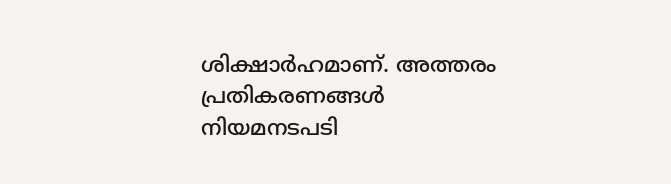ശിക്ഷാർഹമാണ്. അത്തരം പ്രതികരണങ്ങൾ നിയമനടപടി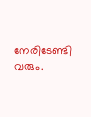നേരിടേണ്ടി വരും.